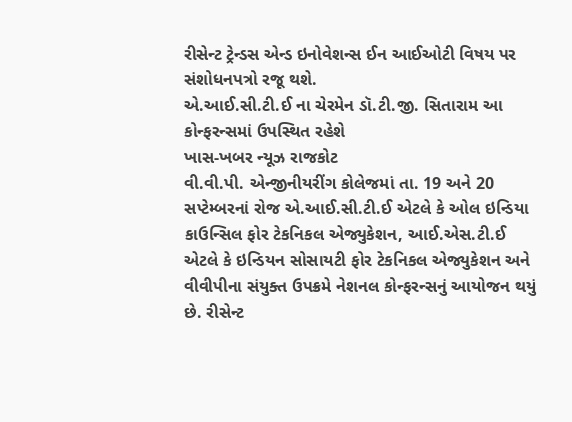રીસેન્ટ ટ્રેન્ડસ એન્ડ ઇનોવેશન્સ ઈન આઈઓટી વિષય પર સંશોધનપત્રો રજૂ થશે.
એ.આઈ.સી.ટી.ઈ ના ચેરમેન ડૉ.ટી.જી. સિતારામ આ કોન્ફરન્સમાં ઉપસ્થિત રહેશે
ખાસ-ખબર ન્યૂઝ રાજકોટ
વી.વી.પી. એન્જીનીયરીંગ કોલેજમાં તા. 19 અને 20 સપ્ટેમ્બરનાં રોજ એ.આઈ.સી.ટી.ઈ એટલે કે ઓલ ઇન્ડિયા કાઉન્સિલ ફોર ટેકનિકલ એજ્યુકેશન, આઈ.એસ.ટી.ઈ એટલે કે ઇન્ડિયન સોસાયટી ફોર ટેકનિકલ એજ્યુકેશન અને વીવીપીના સંયુક્ત ઉપક્રમે નેશનલ કોન્ફરન્સનું આયોજન થયું છે. રીસેન્ટ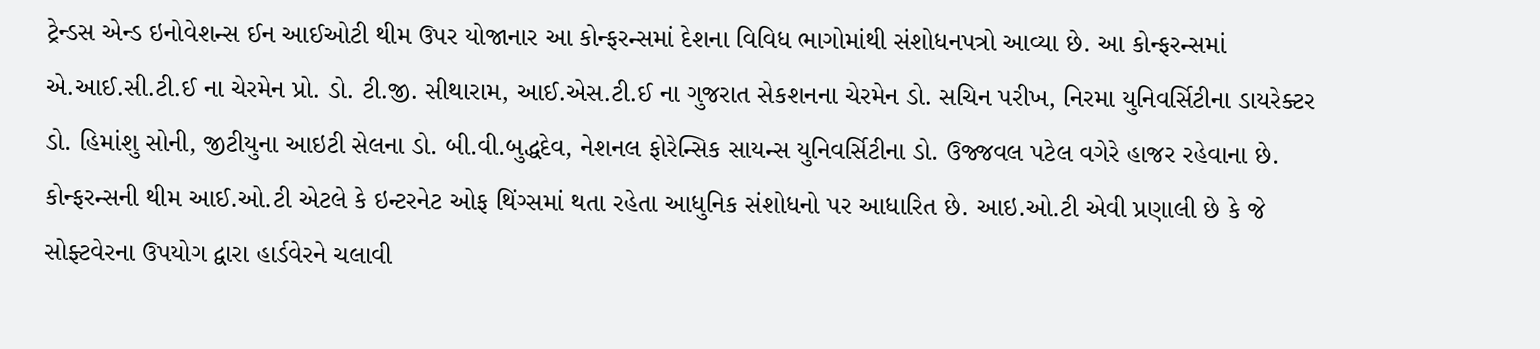ટ્રેન્ડસ એન્ડ ઇનોવેશન્સ ઈન આઈઓટી થીમ ઉપર યોજાનાર આ કોન્ફરન્સમાં દેશના વિવિધ ભાગોમાંથી સંશોધનપત્રો આવ્યા છે. આ કોન્ફરન્સમાં એ.આઈ.સી.ટી.ઈ ના ચેરમેન પ્રો. ડો. ટી.જી. સીથારામ, આઈ.એસ.ટી.ઈ ના ગુજરાત સેકશનના ચેરમેન ડો. સચિન પરીખ, નિરમા યુનિવર્સિટીના ડાયરેક્ટર ડો. હિમાંશુ સોની, જીટીયુના આઇટી સેલના ડો. બી.વી.બુદ્ધદેવ, નેશનલ ફોરેન્સિક સાયન્સ યુનિવર્સિટીના ડો. ઉજ્જવલ પટેલ વગેરે હાજર રહેવાના છે. કોન્ફરન્સની થીમ આઈ.ઓ.ટી એટલે કે ઇન્ટરનેટ ઓફ થિંગ્સમાં થતા રહેતા આધુનિક સંશોધનો પર આધારિત છે. આઇ.ઓ.ટી એવી પ્રણાલી છે કે જે સોફ્ટવેરના ઉપયોગ દ્વારા હાર્ડવેરને ચલાવી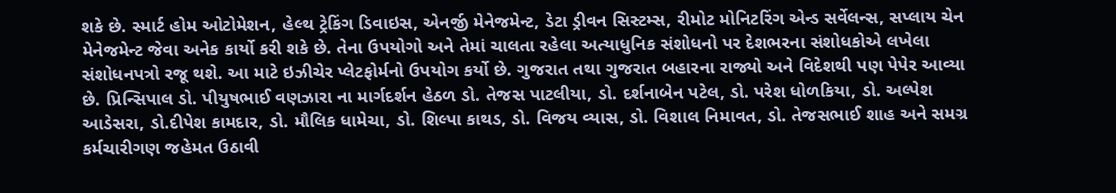શકે છે. સ્માર્ટ હોમ ઓટોમેશન, હેલ્થ ટ્રેકિંગ ડિવાઇસ, એનર્જી મેનેજમેન્ટ, ડેટા ડ્રીવન સિસ્ટમ્સ, રીમોટ મોનિટરિંગ એન્ડ સર્વેલન્સ, સપ્લાય ચેન મેનેજમેન્ટ જેવા અનેક કાર્યો કરી શકે છે. તેના ઉપયોગો અને તેમાં ચાલતા રહેલા અત્યાધુનિક સંશોધનો પર દેશભરના સંશોધકોએ લખેલા સંશોધનપત્રો રજૂ થશે. આ માટે ઇઝીચેર પ્લેટફોર્મનો ઉપયોગ કર્યો છે. ગુજરાત તથા ગુજરાત બહારના રાજ્યો અને વિદેશથી પણ પેપેર આવ્યા છે. પ્રિન્સિપાલ ડો. પીયુષભાઈ વણઝારા ના માર્ગદર્શન હેઠળ ડો. તેજસ પાટલીયા, ડો. દર્શનાબેન પટેલ, ડો. પરેશ ધોળકિયા, ડો. અલ્પેશ આડેસરા, ડો.દીપેશ કામદાર, ડો. મૌલિક ધામેચા, ડો. શિલ્પા કાથડ, ડો. વિજય વ્યાસ, ડો. વિશાલ નિમાવત, ડો. તેજસભાઈ શાહ અને સમગ્ર કર્મચારીગણ જહેમત ઉઠાવી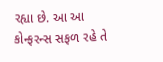રહ્યા છે. આ આ કોન્ફરન્સ સફળ રહે તે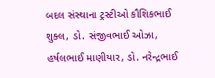બદલ સંસ્થાના ટ્રસ્ટીઓ કૌશિકભાઈ શુક્લ, ડો. સંજીવભાઈ ઓઝા, હર્ષલભાઈ માણીયાર, ડો. નરેન્દ્રભાઈ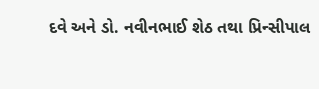દવે અને ડો. નવીનભાઈ શેઠ તથા પ્રિન્સીપાલ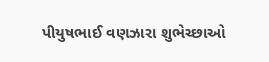પીયુષભાઈ વણઝારા શુભેચ્છાઓ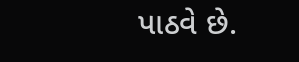પાઠવે છે.